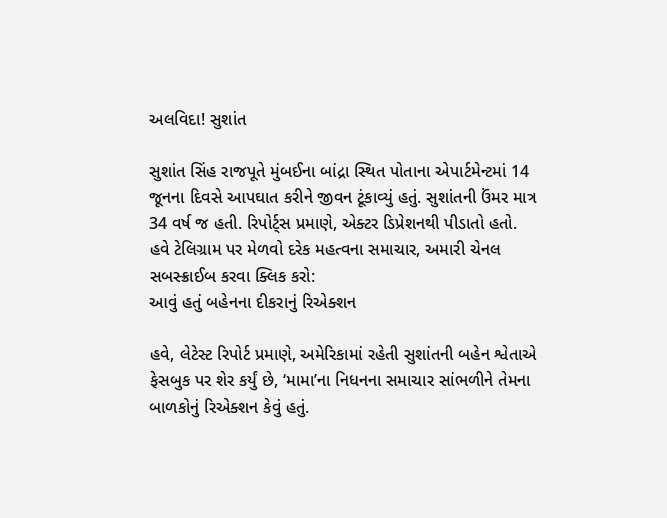અલવિદા! સુશાંત

સુશાંત સિંહ રાજપૂતે મુંબઈના બાંદ્રા સ્થિત પોતાના એપાર્ટમેન્ટમાં 14 જૂનના દિવસે આપઘાત કરીને જીવન ટૂંકાવ્યું હતું. સુશાંતની ઉંમર માત્ર 34 વર્ષ જ હતી. રિપોર્ટ્સ પ્રમાણે, એક્ટર ડિપ્રેશનથી પીડાતો હતો.
હવે ટેલિગ્રામ પર મેળવો દરેક મહત્વના સમાચાર, અમારી ચેનલ સબસ્ક્રાઈબ કરવા ક્લિક કરો:
આવું હતું બહેનના દીકરાનું રિએક્શન

હવે, લેટેસ્ટ રિપોર્ટ પ્રમાણે, અમેરિકામાં રહેતી સુશાંતની બહેન શ્વેતાએ ફેસબુક પર શેર કર્યું છે, ‘મામા’ના નિધનના સમાચાર સાંભળીને તેમના બાળકોનું રિએક્શન કેવું હતું.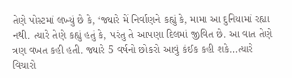તેણે પોસ્ટમાં લખ્યું છે કે, ‘જ્યારે મેં નિર્વાણને કહ્યું કે, મામા આ દુનિયામાં રહ્યા નથી. ત્યારે તેણે કહ્યું હતું કે, પરંતુ તે આપણા દિલમાં જીવિત છે. આ વાત તેણે ત્રણ વખત કહી હતી. જ્યારે 5 વર્ષનો છોકરો આવું કંઈક કહી શકે…ત્યારે વિચારો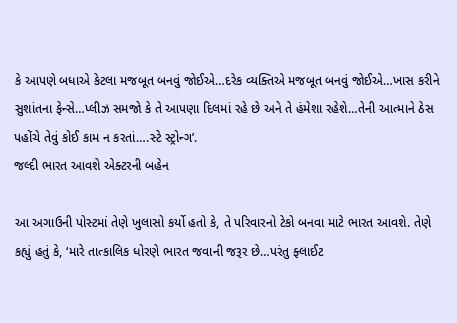કે આપણે બધાએ કેટલા મજબૂત બનવું જોઈએ…દરેક વ્યક્તિએ મજબૂત બનવું જોઈએ…ખાસ કરીને સુશાંતના ફેન્સે…પ્લીઝ સમજો કે તે આપણા દિલમાં રહે છે અને તે હંમેશા રહેશે…તેની આત્માને ઠેસ પહોંચે તેવું કોઈ કામ ન કરતાં….સ્ટે સ્ટ્રોન્ગ’.
જલ્દી ભારત આવશે એક્ટરની બહેન

આ અગાઉની પોસ્ટમાં તેણે ખુલાસો કર્યો હતો કે, તે પરિવારનો ટેકો બનવા માટે ભારત આવશે. તેણે કહ્યું હતું કે, ‘મારે તાત્કાલિક ધોરણે ભારત જવાની જરૂર છે…પરંતુ ફ્લાઈટ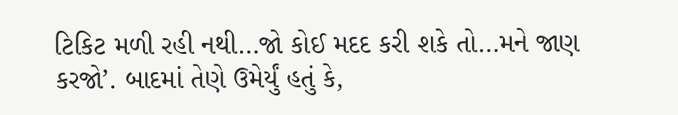ટિકિટ મળી રહી નથી…જો કોઈ મદદ કરી શકે તો…મને જાણ કરજો’. બાદમાં તેણે ઉમેર્યું હતું કે,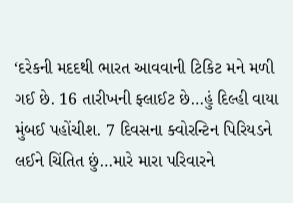‘દરેકની મદદથી ભારત આવવાની ટિકિટ મને મળી ગઈ છે. 16 તારીખની ફ્લાઈટ છે…હું દિલ્હી વાયા મુંબઈ પહોંચીશ. 7 દિવસના ક્વોરન્ટિન પિરિયડને લઈને ચિંતિત છું…મારે મારા પરિવારને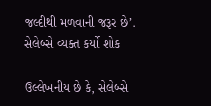જલ્દીથી મળવાની જરૂર છે’.
સેલેબ્સે વ્યક્ત કર્યો શોક

ઉલ્લેખનીય છે કે, સેલેબ્સે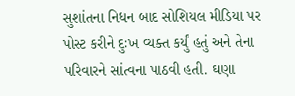સુશાંતના નિધન બાદ સોશિયલ મીડિયા પર પોસ્ટ કરીને દુઃખ વ્યક્ત કર્યું હતું અને તેના પરિવારને સાંત્વના પાઠવી હતી. ઘણા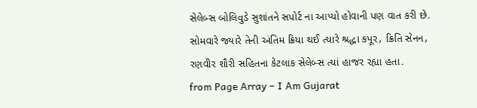સેલેબ્સ બોલિવુડે સુશાંતને સપોર્ટ ના આપ્યો હોવાની પણ વાત કરી છે. સોમવારે જ્યારે તેની અંતિમ ક્રિયા થઈ ત્યારે શ્રદ્ધા કપૂર, ક્રિતિ સેનન, રણવીર શૌરી સહિતના કેટલાક સેલેબ્સ ત્યાં હાજર રહ્યા હતા.
from Page Array – I Am Gujarat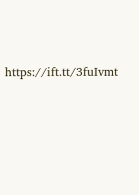https://ift.tt/3fuIvmt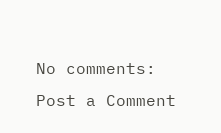No comments:
Post a Comment